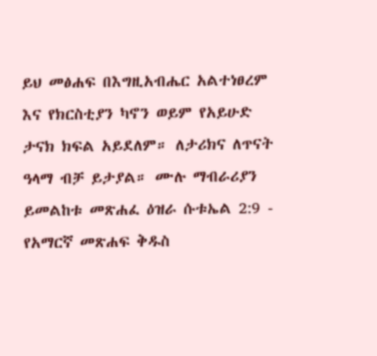ይህ መፅሐፍ በእግዚአብሔር አልተነፀረም እና የክርስቲያን ካኖን ወይም የአይሁድ ታናክ ክፍል አይደለም። ለታሪክና ለጥናት ዓላማ ብቻ ይታያል። ሙሉ ማብራሪያን ይመልከቱ መጽሐፈ ዕዝራ ሱቱኤል 2:9 - የአማርኛ መጽሐፍ ቅዱስ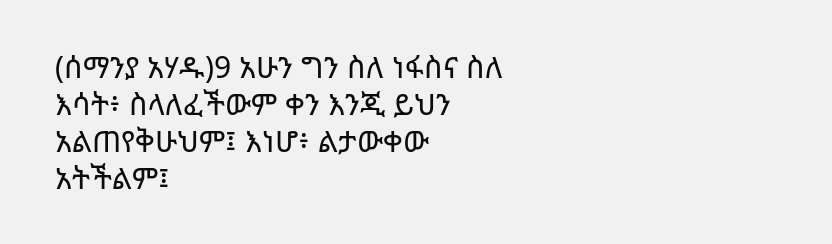(ሰማንያ አሃዱ)9 አሁን ግን ስለ ነፋስና ስለ እሳት፥ ስላለፈችውም ቀን እንጂ ይህን አልጠየቅሁህም፤ እነሆ፥ ልታውቀው አትችልም፤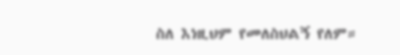ስለ እነዚህም የመለስህልኝ የለም።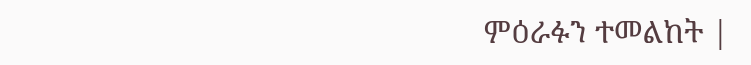ምዕራፉን ተመልከት |